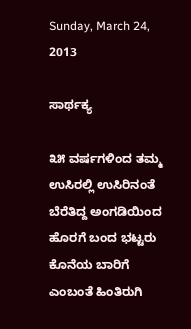Sunday, March 24, 2013

ಸಾರ್ಥಕ್ಯ

೩೫ ವರ್ಷಗಳಿಂದ ತಮ್ಮ ಉಸಿರಲ್ಲಿ ಉಸಿರಿನಂತೆ ಬೆರೆತಿದ್ದ ಅಂಗಡಿಯಿಂದ ಹೊರಗೆ ಬಂದ ಭಟ್ಟರು ಕೊನೆಯ ಬಾರಿಗೆ ಎಂಬಂತೆ ಹಿಂತಿರುಗಿ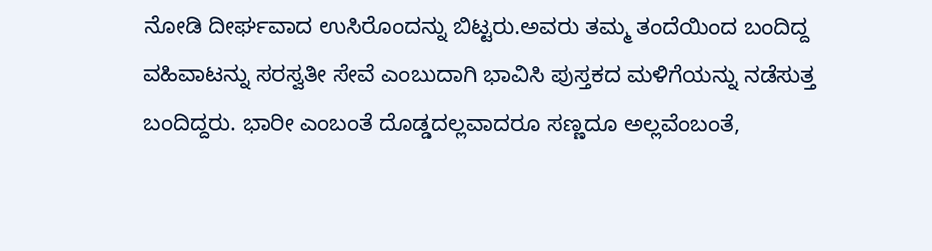ನೋಡಿ ದೀರ್ಘವಾದ ಉಸಿರೊಂದನ್ನು ಬಿಟ್ಟರು.ಅವರು ತಮ್ಮ ತಂದೆಯಿಂದ ಬಂದಿದ್ದ ವಹಿವಾಟನ್ನು ಸರಸ್ವತೀ ಸೇವೆ ಎಂಬುದಾಗಿ ಭಾವಿಸಿ ಪುಸ್ತಕದ ಮಳಿಗೆಯನ್ನು ನಡೆಸುತ್ತ ಬಂದಿದ್ದರು. ಭಾರೀ ಎಂಬಂತೆ ದೊಡ್ಡದಲ್ಲವಾದರೂ ಸಣ್ಣದೂ ಅಲ್ಲವೆಂಬಂತೆ,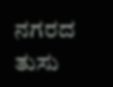ನಗರದ ತುಸು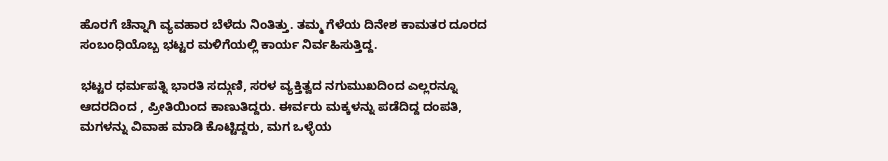ಹೊರಗೆ ಚೆನ್ನಾಗಿ ವ್ಯವಹಾರ ಬೆಳೆದು ನಿಂತಿತ್ತು. ತಮ್ಮ ಗೆಳೆಯ ದಿನೇಶ ಕಾಮತರ ದೂರದ ಸಂಬಂಧಿಯೊಬ್ಬ ಭಟ್ಟರ ಮಳಿಗೆಯಲ್ಲಿ ಕಾರ್ಯ ನಿರ್ವಹಿಸುತ್ತಿದ್ದ.

ಭಟ್ಟರ ಧರ್ಮಪತ್ನಿ ಭಾರತಿ ಸದ್ಗುಣಿ, ಸರಳ ವ್ಯಕ್ತಿತ್ವದ ನಗುಮುಖದಿಂದ ಎಲ್ಲರನ್ನೂ ಆದರದಿಂದ , ಪ್ರೀತಿಯಿಂದ ಕಾಣುತಿದ್ದರು. ಈರ್ವರು ಮಕ್ಕಳನ್ನು ಪಡೆದಿದ್ದ ದಂಪತಿ, ಮಗಳನ್ನು ವಿವಾಹ ಮಾಡಿ ಕೊಟ್ಟಿದ್ದರು, ಮಗ ಒಳ್ಳೆಯ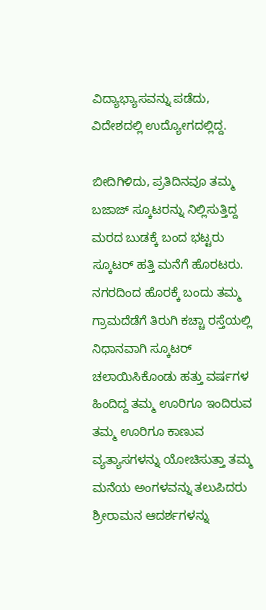ವಿದ್ಯಾಭ್ಯಾಸವನ್ನು ಪಡೆದು, ವಿದೇಶದಲ್ಲಿ ಉದ್ಯೋಗದಲ್ಲಿದ್ದ.

ಬೀದಿಗಿಳಿದು, ಪ್ರತಿದಿನವೂ ತಮ್ಮ ಬಜಾಜ್ ಸ್ಕೂಟರನ್ನು ನಿಲ್ಲಿಸುತ್ತಿದ್ದ ಮರದ ಬುಡಕ್ಕೆ ಬಂದ ಭಟ್ಟರು ಸ್ಕೂಟರ್ ಹತ್ತಿ ಮನೆಗೆ ಹೊರಟರು.
ನಗರದಿಂದ ಹೊರಕ್ಕೆ ಬಂದು ತಮ್ಮ ಗ್ರಾಮದೆಡೆಗೆ ತಿರುಗಿ ಕಚ್ಚಾ ರಸ್ತೆಯಲ್ಲಿ ನಿಧಾನವಾಗಿ ಸ್ಕೂಟರ್ ಚಲಾಯಿಸಿಕೊಂಡು ಹತ್ತು ವರ್ಷಗಳ ಹಿಂದಿದ್ದ ತಮ್ಮ ಊರಿಗೂ ಇಂದಿರುವ ತಮ್ಮ ಊರಿಗೂ ಕಾಣುವ ವ್ಯತ್ಯಾಸಗಳನ್ನು ಯೋಚಿಸುತ್ತಾ ತಮ್ಮ ಮನೆಯ ಅಂಗಳವನ್ನು ತಲುಪಿದರು
ಶ್ರೀರಾಮನ ಆದರ್ಶಗಳನ್ನು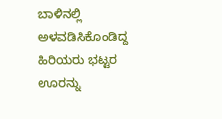ಬಾಳಿನಲ್ಲಿ ಅಳವಡಿಸಿಕೊಂಡಿದ್ದ ಹಿರಿಯರು ಭಟ್ಟರ ಊರನ್ನು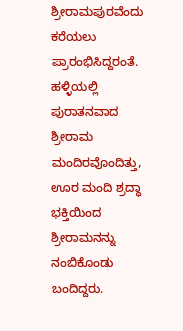ಶ್ರೀರಾಮಪುರವೆಂದು ಕರೆಯಲು ಪ್ರಾರಂಭಿಸಿದ್ದರಂತೆ. ಹಳ್ಳಿಯಲ್ಲಿ ಪುರಾತನವಾದ ಶ್ರೀರಾಮ ಮಂದಿರವೊಂದಿತ್ತು, ಊರ ಮಂದಿ ಶ್ರದ್ಧಾ ಭಕ್ತಿಯಿಂದ ಶ್ರೀರಾಮನನ್ನು ನಂಬಿಕೊಂಡು ಬಂದಿದ್ದರು.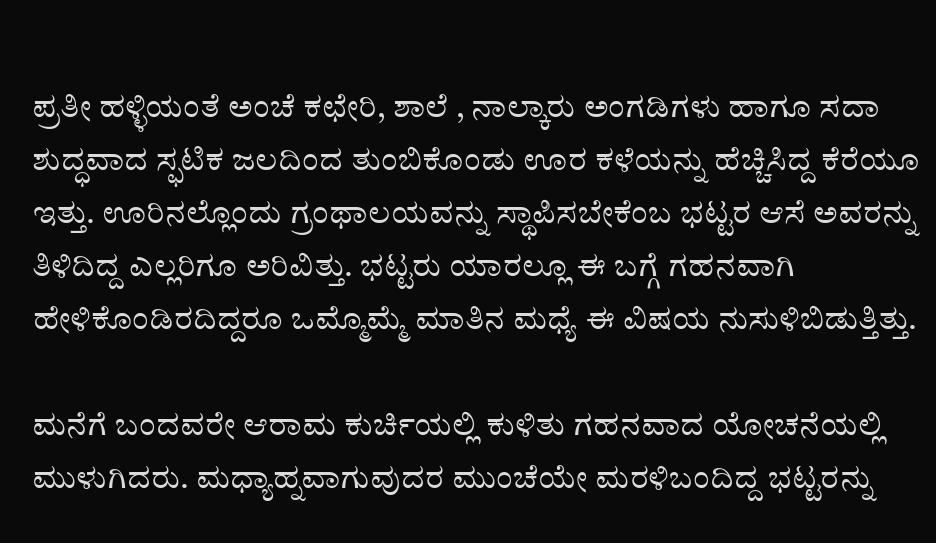ಪ್ರತೀ ಹಳ್ಳಿಯಂತೆ ಅಂಚೆ ಕಛೇರಿ, ಶಾಲೆ , ನಾಲ್ಕಾರು ಅಂಗಡಿಗಳು ಹಾಗೂ ಸದಾ ಶುದ್ಧವಾದ ಸ್ಫಟಿಕ ಜಲದಿಂದ ತುಂಬಿಕೊಂಡು ಊರ ಕಳೆಯನ್ನು ಹೆಚ್ಚಿಸಿದ್ದ ಕೆರೆಯೂ ಇತ್ತು. ಊರಿನಲ್ಲೊಂದು ಗ್ರಂಥಾಲಯವನ್ನು ಸ್ಥಾಪಿಸಬೇಕೆಂಬ ಭಟ್ಟರ ಆಸೆ ಅವರನ್ನು ತಿಳಿದಿದ್ದ ಎಲ್ಲರಿಗೂ ಅರಿವಿತ್ತು. ಭಟ್ಟರು ಯಾರಲ್ಲೂ ಈ ಬಗ್ಗೆ ಗಹನವಾಗಿ ಹೇಳಿಕೊಂಡಿರದಿದ್ದರೂ ಒಮ್ಮೊಮ್ಮೆ ಮಾತಿನ ಮಧ್ಯೆ ಈ ವಿಷಯ ನುಸುಳಿಬಿಡುತ್ತಿತ್ತು.

ಮನೆಗೆ ಬಂದವರೇ ಆರಾಮ ಕುರ್ಚಿಯಲ್ಲಿ ಕುಳಿತು ಗಹನವಾದ ಯೋಚನೆಯಲ್ಲಿ ಮುಳುಗಿದರು. ಮಧ್ಯಾಹ್ನವಾಗುವುದರ ಮುಂಚೆಯೇ ಮರಳಿಬಂದಿದ್ದ ಭಟ್ಟರನ್ನು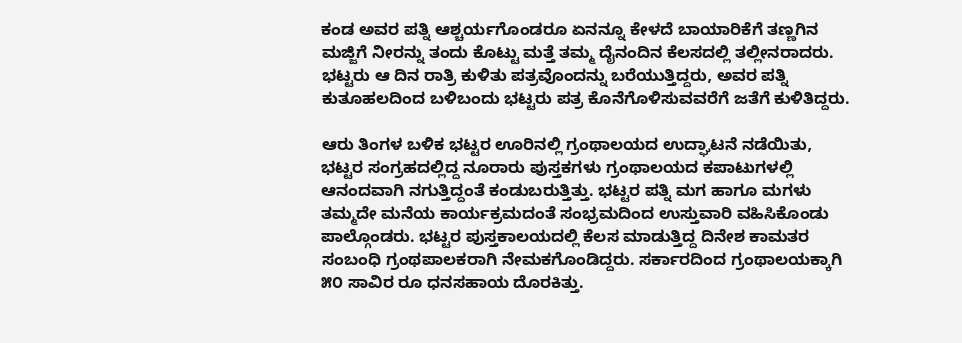ಕಂಡ ಅವರ ಪತ್ನಿ ಆಶ್ಚರ್ಯಗೊಂಡರೂ ಏನನ್ನೂ ಕೇಳದೆ ಬಾಯಾರಿಕೆಗೆ ತಣ್ಣಗಿನ ಮಜ್ಜಿಗೆ ನೀರನ್ನು ತಂದು ಕೊಟ್ಟು ಮತ್ತೆ ತಮ್ಮ ದೈನಂದಿನ ಕೆಲಸದಲ್ಲಿ ತಲ್ಲೀನರಾದರು. ಭಟ್ಟರು ಆ ದಿನ ರಾತ್ರಿ ಕುಳಿತು ಪತ್ರವೊಂದನ್ನು ಬರೆಯುತ್ತಿದ್ದರು, ಅವರ ಪತ್ನಿ ಕುತೂಹಲದಿಂದ ಬಳಿಬಂದು ಭಟ್ಟರು ಪತ್ರ ಕೊನೆಗೊಳಿಸುವವರೆಗೆ ಜತೆಗೆ ಕುಳಿತಿದ್ದರು.

ಆರು ತಿಂಗಳ ಬಳಿಕ ಭಟ್ಟರ ಊರಿನಲ್ಲಿ ಗ್ರಂಥಾಲಯದ ಉದ್ಘಾಟನೆ ನಡೆಯಿತು, ಭಟ್ಟರ ಸಂಗ್ರಹದಲ್ಲಿದ್ದ ನೂರಾರು ಪುಸ್ತಕಗಳು ಗ್ರಂಥಾಲಯದ ಕಪಾಟುಗಳಲ್ಲಿ ಆನಂದವಾಗಿ ನಗುತ್ತಿದ್ದಂತೆ ಕಂಡುಬರುತ್ತಿತ್ತು. ಭಟ್ಟರ ಪತ್ನಿ ಮಗ ಹಾಗೂ ಮಗಳು ತಮ್ಮದೇ ಮನೆಯ ಕಾರ್ಯಕ್ರಮದಂತೆ ಸಂಭ್ರಮದಿಂದ ಉಸ್ತುವಾರಿ ವಹಿಸಿಕೊಂಡು ಪಾಲ್ಗೊಂಡರು. ಭಟ್ಟರ ಪುಸ್ತಕಾಲಯದಲ್ಲಿ ಕೆಲಸ ಮಾಡುತ್ತಿದ್ದ ದಿನೇಶ ಕಾಮತರ ಸಂಬಂಧಿ ಗ್ರಂಥಪಾಲಕರಾಗಿ ನೇಮಕಗೊಂಡಿದ್ದರು. ಸರ್ಕಾರದಿಂದ ಗ್ರಂಥಾಲಯಕ್ಕಾಗಿ ೫೦ ಸಾವಿರ ರೂ ಧನಸಹಾಯ ದೊರಕಿತ್ತು.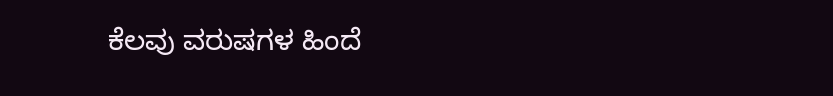ಕೆಲವು ವರುಷಗಳ ಹಿಂದೆ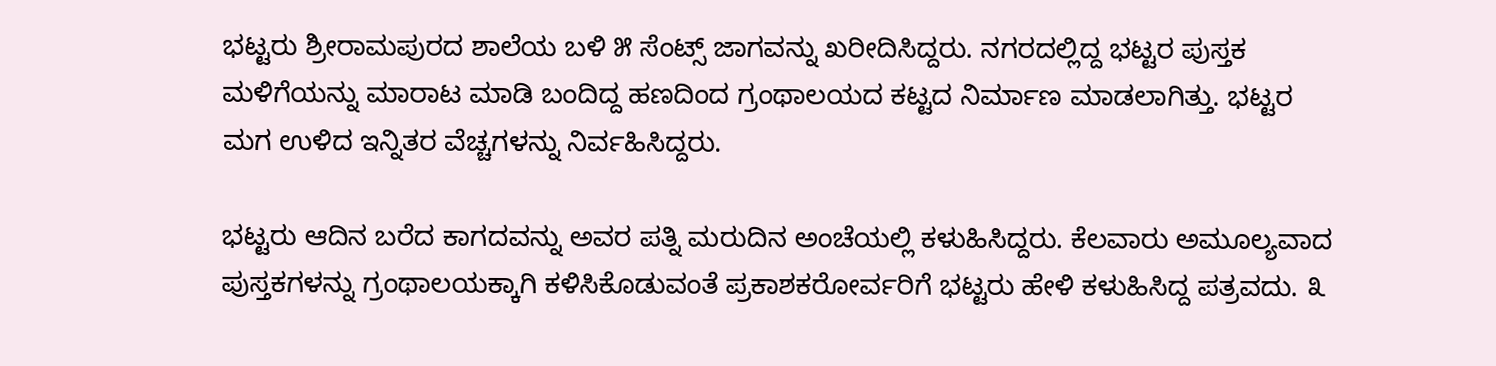ಭಟ್ಟರು ಶ್ರೀರಾಮಪುರದ ಶಾಲೆಯ ಬಳಿ ೫ ಸೆಂಟ್ಸ್ ಜಾಗವನ್ನು ಖರೀದಿಸಿದ್ದರು. ನಗರದಲ್ಲಿದ್ದ ಭಟ್ಟರ ಪುಸ್ತಕ ಮಳಿಗೆಯನ್ನು ಮಾರಾಟ ಮಾಡಿ ಬಂದಿದ್ದ ಹಣದಿಂದ ಗ್ರಂಥಾಲಯದ ಕಟ್ಟದ ನಿರ್ಮಾಣ ಮಾಡಲಾಗಿತ್ತು. ಭಟ್ಟರ ಮಗ ಉಳಿದ ಇನ್ನಿತರ ವೆಚ್ಚಗಳನ್ನು ನಿರ್ವಹಿಸಿದ್ದರು.

ಭಟ್ಟರು ಆದಿನ ಬರೆದ ಕಾಗದವನ್ನು ಅವರ ಪತ್ನಿ ಮರುದಿನ ಅಂಚೆಯಲ್ಲಿ ಕಳುಹಿಸಿದ್ದರು. ಕೆಲವಾರು ಅಮೂಲ್ಯವಾದ ಪುಸ್ತಕಗಳನ್ನು ಗ್ರಂಥಾಲಯಕ್ಕಾಗಿ ಕಳಿಸಿಕೊಡುವಂತೆ ಪ್ರಕಾಶಕರೋರ್ವರಿಗೆ ಭಟ್ಟರು ಹೇಳಿ ಕಳುಹಿಸಿದ್ದ ಪತ್ರವದು. ೩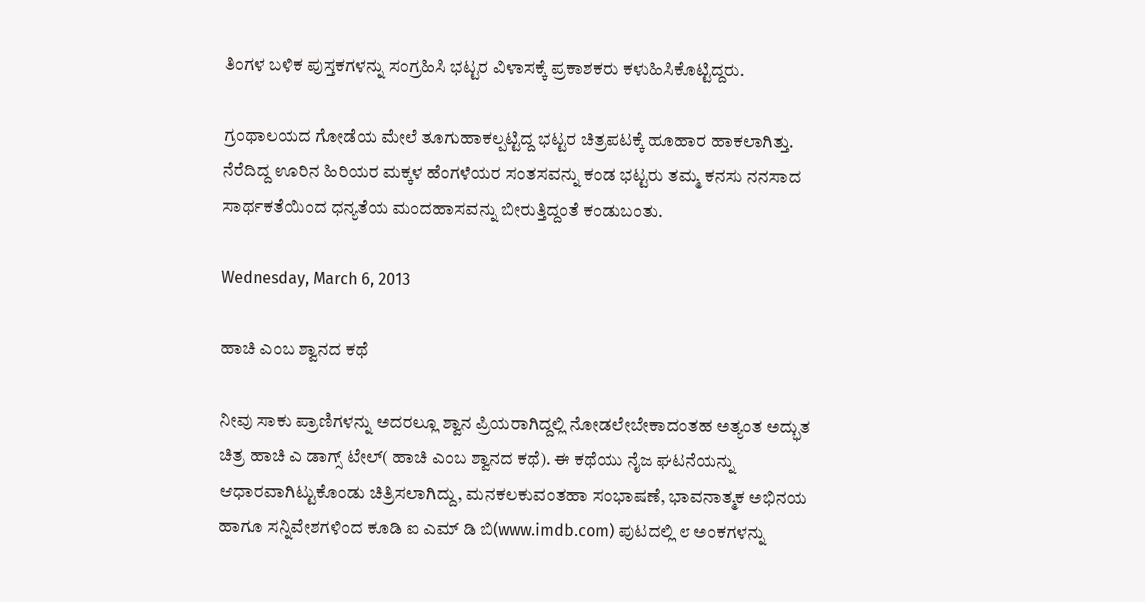ತಿಂಗಳ ಬಳಿಕ ಪುಸ್ತಕಗಳನ್ನು ಸಂಗ್ರಹಿಸಿ ಭಟ್ಟರ ವಿಳಾಸಕ್ಕೆ ಪ್ರಕಾಶಕರು ಕಳುಹಿಸಿಕೊಟ್ಟಿದ್ದರು.

ಗ್ರಂಥಾಲಯದ ಗೋಡೆಯ ಮೇಲೆ ತೂಗುಹಾಕಲ್ಪಟ್ಟಿದ್ದ ಭಟ್ಟರ ಚಿತ್ರಪಟಕ್ಕೆ ಹೂಹಾರ ಹಾಕಲಾಗಿತ್ತು. ನೆರೆದಿದ್ದ ಊರಿನ ಹಿರಿಯರ ಮಕ್ಕಳ ಹೆಂಗಳೆಯರ ಸಂತಸವನ್ನು ಕಂಡ ಭಟ್ಟರು ತಮ್ಮ ಕನಸು ನನಸಾದ ಸಾರ್ಥಕತೆಯಿಂದ ಧನ್ಯತೆಯ ಮಂದಹಾಸವನ್ನು ಬೀರುತ್ತಿದ್ದಂತೆ ಕಂಡುಬಂತು.

Wednesday, March 6, 2013

ಹಾಚಿ ಎಂಬ ಶ್ವಾನದ ಕಥೆ

ನೀವು ಸಾಕು ಪ್ರಾಣಿಗಳನ್ನು ಅದರಲ್ಲೂ ಶ್ವಾನ ಪ್ರಿಯರಾಗಿದ್ದಲ್ಲಿ ನೋಡಲೇಬೇಕಾದಂತಹ ಅತ್ಯಂತ ಅದ್ಭುತ ಚಿತ್ರ ಹಾಚಿ ಎ ಡಾಗ್ಸ್ ಟೇಲ್( ಹಾಚಿ ಎಂಬ ಶ್ವಾನದ ಕಥೆ). ಈ ಕಥೆಯು ನೈಜ ಘಟನೆಯನ್ನು ಆಧಾರವಾಗಿಟ್ಟುಕೊಂಡು ಚಿತ್ರಿಸಲಾಗಿದ್ದು, ಮನಕಲಕುವಂತಹಾ ಸಂಭಾಷಣೆ, ಭಾವನಾತ್ಮಕ ಅಭಿನಯ ಹಾಗೂ ಸನ್ನಿವೇಶಗಳಿಂದ ಕೂಡಿ ಐ ಎಮ್ ಡಿ ಬಿ(www.imdb.com) ಪುಟದಲ್ಲಿ ೮ ಅಂಕಗಳನ್ನು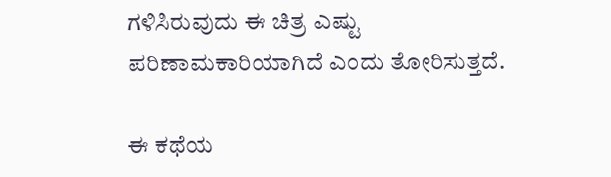ಗಳಿಸಿರುವುದು ಈ ಚಿತ್ರ ಎಷ್ಟು ಪರಿಣಾಮಕಾರಿಯಾಗಿದೆ ಎಂದು ತೋರಿಸುತ್ತದೆ.

ಈ ಕಥೆಯ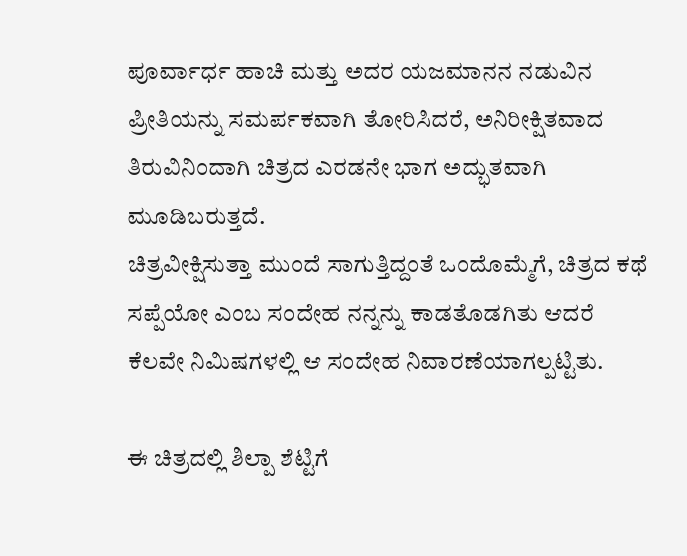ಪೂರ್ವಾರ್ಧ ಹಾಚಿ ಮತ್ತು ಅದರ ಯಜಮಾನನ ನಡುವಿನ ಪ್ರೀತಿಯನ್ನು ಸಮರ್ಪಕವಾಗಿ ತೋರಿಸಿದರೆ, ಅನಿರೀಕ್ಷಿತವಾದ ತಿರುವಿನಿಂದಾಗಿ ಚಿತ್ರದ ಎರಡನೇ ಭಾಗ ಅದ್ಭುತವಾಗಿ ಮೂಡಿಬರುತ್ತದೆ.
ಚಿತ್ರವೀಕ್ಷಿಸುತ್ತಾ ಮುಂದೆ ಸಾಗುತ್ತಿದ್ದಂತೆ ಒಂದೊಮ್ಮೆಗೆ, ಚಿತ್ರದ ಕಥೆ ಸಪ್ಪೆಯೋ ಎಂಬ ಸಂದೇಹ ನನ್ನನ್ನು ಕಾಡತೊಡಗಿತು ಆದರೆ ಕೆಲವೇ ನಿಮಿಷಗಳಲ್ಲಿ ಆ ಸಂದೇಹ ನಿವಾರಣೆಯಾಗಲ್ಪಟ್ಟಿತು.

ಈ ಚಿತ್ರದಲ್ಲಿ ಶಿಲ್ಪಾ ಶೆಟ್ಟಿಗೆ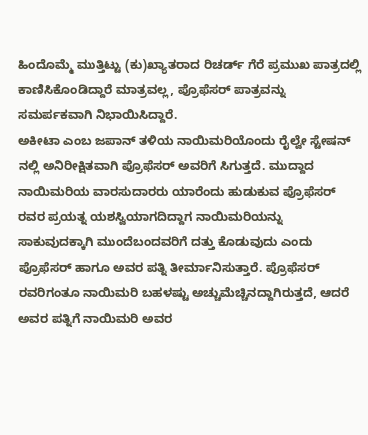ಹಿಂದೊಮ್ಮೆ ಮುತ್ತಿಟ್ಟು (ಕು)ಖ್ಯಾತರಾದ ರಿಚರ್ಡ್ ಗೆರೆ ಪ್ರಮುಖ ಪಾತ್ರದಲ್ಲಿ ಕಾಣಿಸಿಕೊಂಡಿದ್ದಾರೆ ಮಾತ್ರವಲ್ಲ, ಪ್ರೊಫೆಸರ್ ಪಾತ್ರವನ್ನು ಸಮರ್ಪಕವಾಗಿ ನಿಭಾಯಿಸಿದ್ದಾರೆ.
ಅಕೀಟಾ ಎಂಬ ಜಪಾನ್ ತಳಿಯ ನಾಯಿಮರಿಯೊಂದು ರೈಲ್ವೇ ಸ್ಟೇಷನ್ ನಲ್ಲಿ ಅನಿರೀಕ್ಷಿತವಾಗಿ ಪ್ರೊಫೆಸರ್ ಅವರಿಗೆ ಸಿಗುತ್ತದೆ. ಮುದ್ದಾದ ನಾಯಿಮರಿಯ ವಾರಸುದಾರರು ಯಾರೆಂದು ಹುಡುಕುವ ಪ್ರೊಫೆಸರ್ ರವರ ಪ್ರಯತ್ನ ಯಶಸ್ವಿಯಾಗದಿದ್ದಾಗ ನಾಯಿಮರಿಯನ್ನು ಸಾಕುವುದಕ್ಕಾಗಿ ಮುಂದೆಬಂದವರಿಗೆ ದತ್ತು ಕೊಡುವುದು ಎಂದು ಪ್ರೊಫೆಸರ್ ಹಾಗೂ ಅವರ ಪತ್ನಿ ತೀರ್ಮಾನಿಸುತ್ತಾರೆ. ಪ್ರೊಫೆಸರ್ ರವರಿಗಂತೂ ನಾಯಿಮರಿ ಬಹಳಷ್ಟು ಅಚ್ಚುಮೆಚ್ಚಿನದ್ದಾಗಿರುತ್ತದೆ, ಆದರೆ ಅವರ ಪತ್ನಿಗೆ ನಾಯಿಮರಿ ಅವರ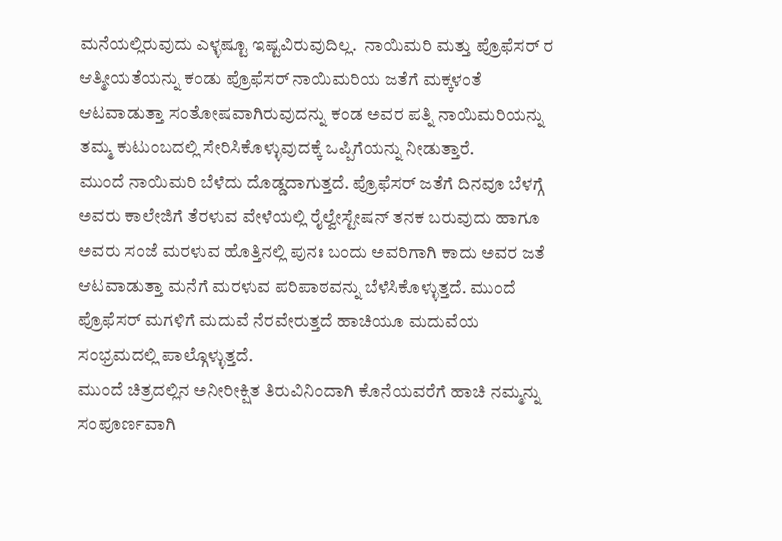ಮನೆಯಲ್ಲಿರುವುದು ಎಳ್ಳಷ್ಟೂ ಇಷ್ಟವಿರುವುದಿಲ್ಲ.  ನಾಯಿಮರಿ ಮತ್ತು ಪ್ರೊಫೆಸರ್ ರ ಆತ್ಮೀಯತೆಯನ್ನು ಕಂಡು ಪ್ರೊಫೆಸರ್ ನಾಯಿಮರಿಯ ಜತೆಗೆ ಮಕ್ಕಳಂತೆ ಆಟವಾಡುತ್ತಾ ಸಂತೋಷವಾಗಿರುವುದನ್ನು ಕಂಡ ಅವರ ಪತ್ನಿ ನಾಯಿಮರಿಯನ್ನು ತಮ್ಮ ಕುಟುಂಬದಲ್ಲಿ ಸೇರಿಸಿಕೊಳ್ಳುವುದಕ್ಕೆ ಒಪ್ಪಿಗೆಯನ್ನು ನೀಡುತ್ತಾರೆ.
ಮುಂದೆ ನಾಯಿಮರಿ ಬೆಳೆದು ದೊಡ್ಡದಾಗುತ್ತದೆ. ಪ್ರೊಫೆಸರ್ ಜತೆಗೆ ದಿನವೂ ಬೆಳಗ್ಗೆ ಅವರು ಕಾಲೇಜಿಗೆ ತೆರಳುವ ವೇಳೆಯಲ್ಲಿ ರೈಲ್ವೇಸ್ಟೇಷನ್ ತನಕ ಬರುವುದು ಹಾಗೂ ಅವರು ಸಂಜೆ ಮರಳುವ ಹೊತ್ತಿನಲ್ಲಿ ಪುನಃ ಬಂದು ಅವರಿಗಾಗಿ ಕಾದು ಅವರ ಜತೆ ಆಟವಾಡುತ್ತಾ ಮನೆಗೆ ಮರಳುವ ಪರಿಪಾಠವನ್ನು ಬೆಳೆಸಿಕೊಳ್ಳುತ್ತದೆ. ಮುಂದೆ ಪ್ರೊಫೆಸರ್ ಮಗಳಿಗೆ ಮದುವೆ ನೆರವೇರುತ್ತದೆ ಹಾಚಿಯೂ ಮದುವೆಯ ಸಂಭ್ರಮದಲ್ಲಿ ಪಾಲ್ಗೊಳ್ಳುತ್ತದೆ.
ಮುಂದೆ ಚಿತ್ರದಲ್ಲಿನ ಅನೀರೀಕ್ಷಿತ ತಿರುವಿನಿಂದಾಗಿ ಕೊನೆಯವರೆಗೆ ಹಾಚಿ ನಮ್ಮನ್ನು ಸಂಪೂರ್ಣವಾಗಿ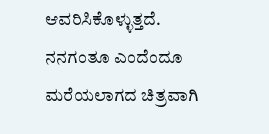ಆವರಿಸಿಕೊಳ್ಳುತ್ತದೆ.
ನನಗಂತೂ ಎಂದೆಂದೂ ಮರೆಯಲಾಗದ ಚಿತ್ರವಾಗಿ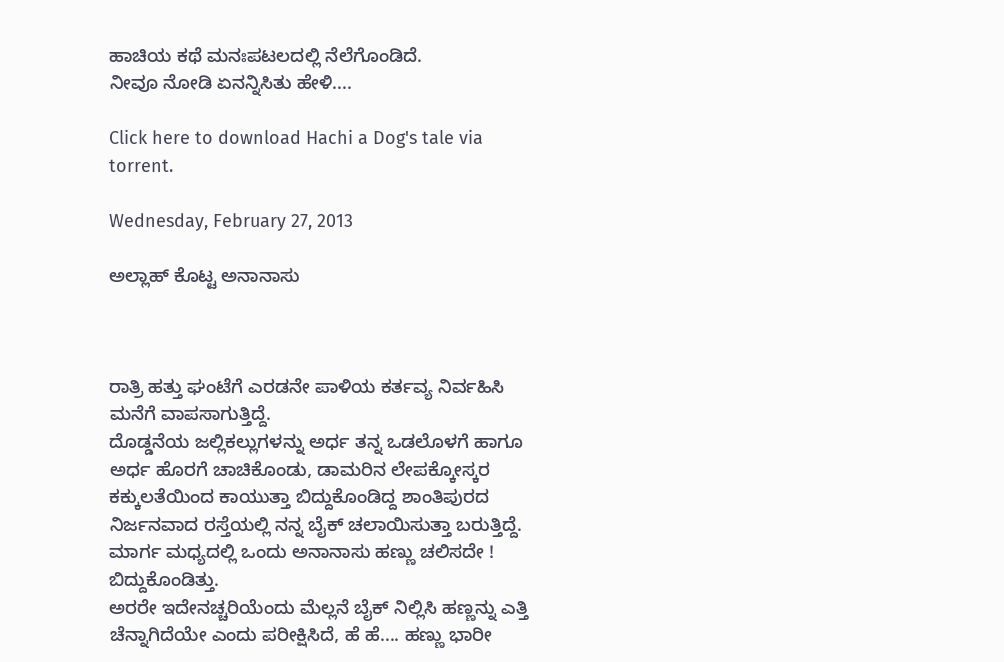ಹಾಚಿಯ ಕಥೆ ಮನಃಪಟಲದಲ್ಲಿ ನೆಲೆಗೊಂಡಿದೆ.
ನೀವೂ ನೋಡಿ ಏನನ್ನಿಸಿತು ಹೇಳಿ....

Click here to download Hachi a Dog's tale via torrent.

Wednesday, February 27, 2013

ಅಲ್ಲಾಹ್ ಕೊಟ್ಟ ಅನಾನಾಸು



ರಾತ್ರಿ ಹತ್ತು ಘಂಟೆಗೆ ಎರಡನೇ ಪಾಳಿಯ ಕರ್ತವ್ಯ ನಿರ್ವಹಿಸಿ ಮನೆಗೆ ವಾಪಸಾಗುತ್ತಿದ್ದೆ.
ದೊಡ್ಡನೆಯ ಜಲ್ಲಿಕಲ್ಲುಗಳನ್ನು ಅರ್ಧ ತನ್ನ ಒಡಲೊಳಗೆ ಹಾಗೂ ಅರ್ಧ ಹೊರಗೆ ಚಾಚಿಕೊಂಡು, ಡಾಮರಿನ ಲೇಪಕ್ಕೋಸ್ಕರ ಕಕ್ಕುಲತೆಯಿಂದ ಕಾಯುತ್ತಾ ಬಿದ್ದುಕೊಂಡಿದ್ದ ಶಾಂತಿಪುರದ ನಿರ್ಜನವಾದ ರಸ್ತೆಯಲ್ಲಿ ನನ್ನ ಬೈಕ್ ಚಲಾಯಿಸುತ್ತಾ ಬರುತ್ತಿದ್ದೆ. ಮಾರ್ಗ ಮಧ್ಯದಲ್ಲಿ ಒಂದು ಅನಾನಾಸು ಹಣ್ಣು ಚಲಿಸದೇ ! ಬಿದ್ದುಕೊಂಡಿತ್ತು.
ಅರರೇ ಇದೇನಚ್ಚರಿಯೆಂದು ಮೆಲ್ಲನೆ ಬೈಕ್ ನಿಲ್ಲಿಸಿ ಹಣ್ಣನ್ನು ಎತ್ತಿ ಚೆನ್ನಾಗಿದೆಯೇ ಎಂದು ಪರೀಕ್ಷಿಸಿದೆ, ಹೆ ಹೆ.... ಹಣ್ಣು ಭಾರೀ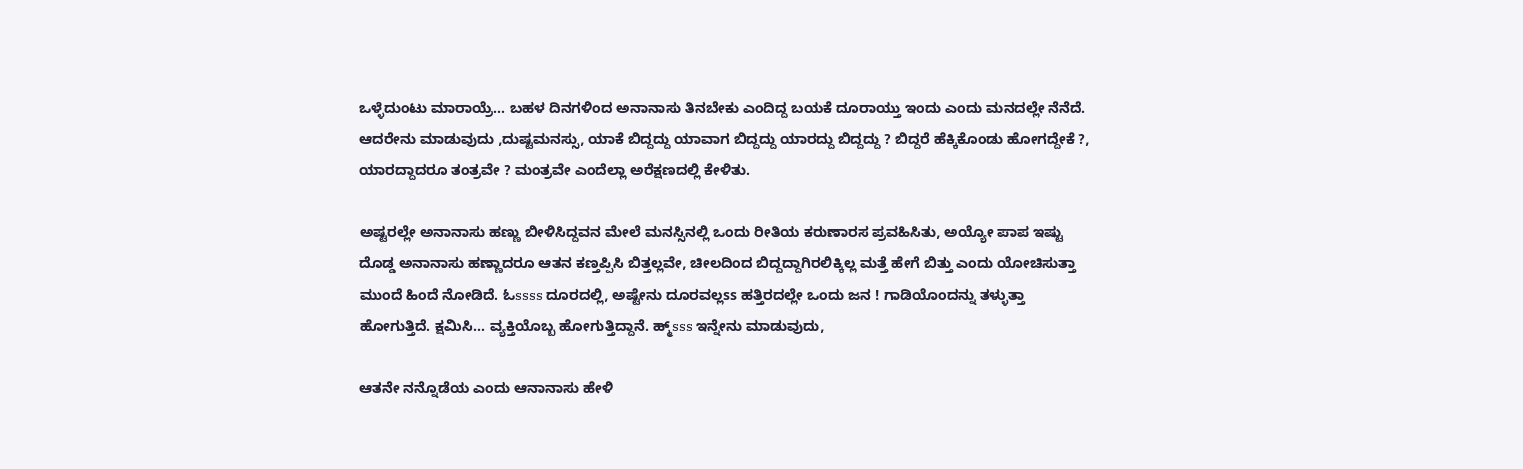ಒಳ್ಳೆದುಂಟು ಮಾರಾಯ್ರೆ... ಬಹಳ ದಿನಗಳಿಂದ ಅನಾನಾಸು ತಿನಬೇಕು ಎಂದಿದ್ದ ಬಯಕೆ ದೂರಾಯ್ತು ಇಂದು ಎಂದು ಮನದಲ್ಲೇ ನೆನೆದೆ. ಆದರೇನು ಮಾಡುವುದು ,ದುಷ್ಟಮನಸ್ಸು, ಯಾಕೆ ಬಿದ್ದದ್ದು ಯಾವಾಗ ಬಿದ್ದದ್ದು ಯಾರದ್ದು ಬಿದ್ದದ್ದು ? ಬಿದ್ದರೆ ಹೆಕ್ಕಿಕೊಂಡು ಹೋಗದ್ದೇಕೆ ?, ಯಾರದ್ದಾದರೂ ತಂತ್ರವೇ ? ಮಂತ್ರವೇ ಎಂದೆಲ್ಲಾ ಅರೆಕ್ಷಣದಲ್ಲಿ ಕೇಳಿತು.

ಅಷ್ಟರಲ್ಲೇ ಅನಾನಾಸು ಹಣ್ಣು ಬೀಳಿಸಿದ್ದವನ ಮೇಲೆ ಮನಸ್ಸಿನಲ್ಲಿ ಒಂದು ರೀತಿಯ ಕರುಣಾರಸ ಪ್ರವಹಿಸಿತು, ಅಯ್ಯೋ ಪಾಪ ಇಷ್ಟು ದೊಡ್ಡ ಅನಾನಾಸು ಹಣ್ಣಾದರೂ ಆತನ ಕಣ್ತಪ್ಪಿಸಿ ಬಿತ್ತಲ್ಲವೇ, ಚೀಲದಿಂದ ಬಿದ್ದದ್ದಾಗಿರಲಿಕ್ಕಿಲ್ಲ ಮತ್ತೆ ಹೇಗೆ ಬಿತ್ತು ಎಂದು ಯೋಚಿಸುತ್ತಾ ಮುಂದೆ ಹಿಂದೆ ನೋಡಿದೆ. ಓssss ದೂರದಲ್ಲಿ, ಅಷ್ಟೇನು ದೂರವಲ್ಲss ಹತ್ತಿರದಲ್ಲೇ ಒಂದು ಜನ ! ಗಾಡಿಯೊಂದನ್ನು ತಳ್ಳುತ್ತಾ ಹೋಗುತ್ತಿದೆ. ಕ್ಷಮಿಸಿ... ವ್ಯಕ್ತಿಯೊಬ್ಬ ಹೋಗುತ್ತಿದ್ದಾನೆ. ಹ್ಮ್sss ಇನ್ನೇನು ಮಾಡುವುದು,

ಆತನೇ ನನ್ನೊಡೆಯ ಎಂದು ಆನಾನಾಸು ಹೇಳಿ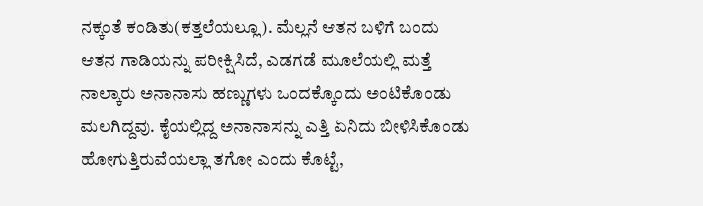ನಕ್ಕಂತೆ ಕಂಡಿತು(ಕತ್ತಲೆಯಲ್ಲೂ). ಮೆಲ್ಲನೆ ಆತನ ಬಳಿಗೆ ಬಂದು ಆತನ ಗಾಡಿಯನ್ನು ಪರೀಕ್ಷಿಸಿದೆ, ಎಡಗಡೆ ಮೂಲೆಯಲ್ಲಿ ಮತ್ತೆ ನಾಲ್ಕಾರು ಅನಾನಾಸು ಹಣ್ಣುಗಳು ಒಂದಕ್ಕೊಂದು ಅಂಟಿಕೊಂಡು ಮಲಗಿದ್ದವು. ಕೈಯಲ್ಲಿದ್ದ ಅನಾನಾಸನ್ನು ಎತ್ತಿ ಏನಿದು ಬೀಳಿಸಿಕೊಂಡು ಹೋಗುತ್ತಿರುವೆಯಲ್ಲಾ ತಗೋ ಎಂದು ಕೊಟ್ಟೆ,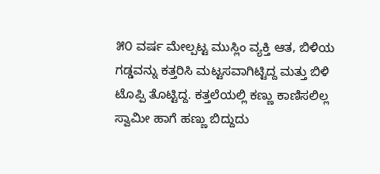೫೦ ವರ್ಷ ಮೇಲ್ಪಟ್ಟ ಮುಸ್ಲಿಂ ವ್ಯಕ್ತಿ ಆತ, ಬಿಳಿಯ ಗಡ್ಡವನ್ನು ಕತ್ತರಿಸಿ ಮಟ್ಟಸವಾಗಿಟ್ಟಿದ್ದ ಮತ್ತು ಬಿಳಿ ಟೊಪ್ಪಿ ತೊಟ್ಟಿದ್ದ. ಕತ್ತಲೆಯಲ್ಲಿ ಕಣ್ಣು ಕಾಣಿಸಲಿಲ್ಲ ಸ್ವಾಮೀ ಹಾಗೆ ಹಣ್ಣು ಬಿದ್ದುದು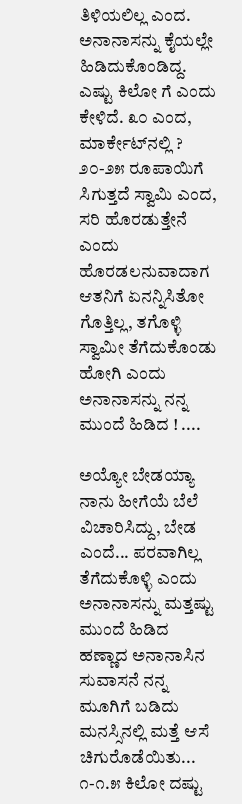ತಿಳಿಯಲಿಲ್ಲ ಎಂದ. ಅನಾನಾಸನ್ನು ಕೈಯಲ್ಲೇ ಹಿಡಿದುಕೊಂಡಿದ್ದ. ಎಷ್ಟು ಕಿಲೋ ಗೆ ಎಂದು ಕೇಳಿದೆ. ೩೦ ಎಂದ, ಮಾರ್ಕೇಟ್‍ನಲ್ಲಿ ? ೨೦-೨೫ ರೂಪಾಯಿಗೆ ಸಿಗುತ್ತದೆ ಸ್ವಾಮಿ ಎಂದ, ಸರಿ ಹೊರಡುತ್ತೇನೆ ಎಂದು ಹೊರಡಲನುವಾದಾಗ ಆತನಿಗೆ ಏನನ್ನಿಸಿತೋ ಗೊತ್ತಿಲ್ಲ, ತಗೊಳ್ಳಿ ಸ್ವಾಮೀ ತೆಗೆದುಕೊಂಡು ಹೋಗಿ ಎಂದು ಅನಾನಾಸನ್ನು ನನ್ನ ಮುಂದೆ ಹಿಡಿದ ! ....

ಅಯ್ಯೋ ಬೇಡಯ್ಯಾ ನಾನು ಹೀಗೆಯೆ ಬೆಲೆ ವಿಚಾರಿಸಿದ್ದು, ಬೇಡ ಎಂದೆ... ಪರವಾಗಿಲ್ಲ ತೆಗೆದುಕೊಳ್ಳಿ ಎಂದು ಅನಾನಾಸನ್ನು ಮತ್ತಷ್ಟು ಮುಂದೆ ಹಿಡಿದ ಹಣ್ಣಾದ ಅನಾನಾಸಿನ ಸುವಾಸನೆ ನನ್ನ ಮೂಗಿಗೆ ಬಡಿದು ಮನಸ್ಸಿನಲ್ಲಿ ಮತ್ತೆ ಆಸೆ ಚಿಗುರೊಡೆಯಿತು... ೧-೧.೫ ಕಿಲೋ ದಷ್ಟು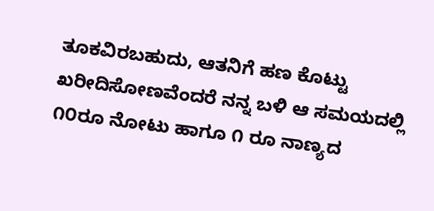ತೂಕವಿರಬಹುದು, ಆತನಿಗೆ ಹಣ ಕೊಟ್ಟು ಖರೀದಿಸೋಣವೆಂದರೆ ನನ್ನ ಬಳಿ ಆ ಸಮಯದಲ್ಲಿ ೧೦ರೂ ನೋಟು ಹಾಗೂ ೧ ರೂ ನಾಣ್ಯದ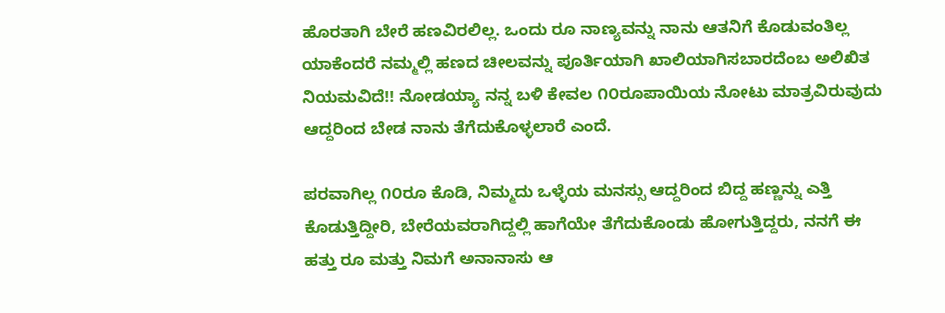ಹೊರತಾಗಿ ಬೇರೆ ಹಣವಿರಲಿಲ್ಲ. ಒಂದು ರೂ ನಾಣ್ಯವನ್ನು ನಾನು ಆತನಿಗೆ ಕೊಡುವಂತಿಲ್ಲ ಯಾಕೆಂದರೆ ನಮ್ಮಲ್ಲಿ ಹಣದ ಚೀಲವನ್ನು ಪೂರ್ತಿಯಾಗಿ ಖಾಲಿಯಾಗಿಸಬಾರದೆಂಬ ಅಲಿಖಿತ ನಿಯಮವಿದೆ!! ನೋಡಯ್ಯಾ ನನ್ನ ಬಳಿ ಕೇವಲ ೧೦ರೂಪಾಯಿಯ ನೋಟು ಮಾತ್ರವಿರುವುದು ಆದ್ದರಿಂದ ಬೇಡ ನಾನು ತೆಗೆದುಕೊಳ್ಳಲಾರೆ ಎಂದೆ.

ಪರವಾಗಿಲ್ಲ ೧೦ರೂ ಕೊಡಿ, ನಿಮ್ಮದು ಒಳ್ಳೆಯ ಮನಸ್ಸು ಆದ್ದರಿಂದ ಬಿದ್ದ ಹಣ್ಣನ್ನು ಎತ್ತಿ ಕೊಡುತ್ತಿದ್ದೀರಿ, ಬೇರೆಯವರಾಗಿದ್ದಲ್ಲಿ ಹಾಗೆಯೇ ತೆಗೆದುಕೊಂಡು ಹೋಗುತ್ತಿದ್ದರು, ನನಗೆ ಈ ಹತ್ತು ರೂ ಮತ್ತು ನಿಮಗೆ ಅನಾನಾಸು ಆ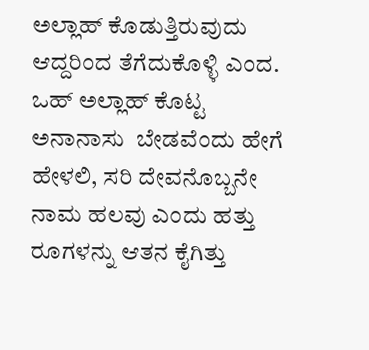ಅಲ್ಲಾಹ್ ಕೊಡುತ್ತಿರುವುದು ಆದ್ದರಿಂದ ತೆಗೆದುಕೊಳ್ಳಿ ಎಂದ.
ಒಹ್ ಅಲ್ಲಾಹ್ ಕೊಟ್ಟ ಅನಾನಾಸು  ಬೇಡವೆಂದು ಹೇಗೆ ಹೇಳಲಿ, ಸರಿ ದೇವನೊಬ್ಬನೇ ನಾಮ ಹಲವು ಎಂದು ಹತ್ತು ರೂಗಳನ್ನು ಆತನ ಕೈಗಿತ್ತು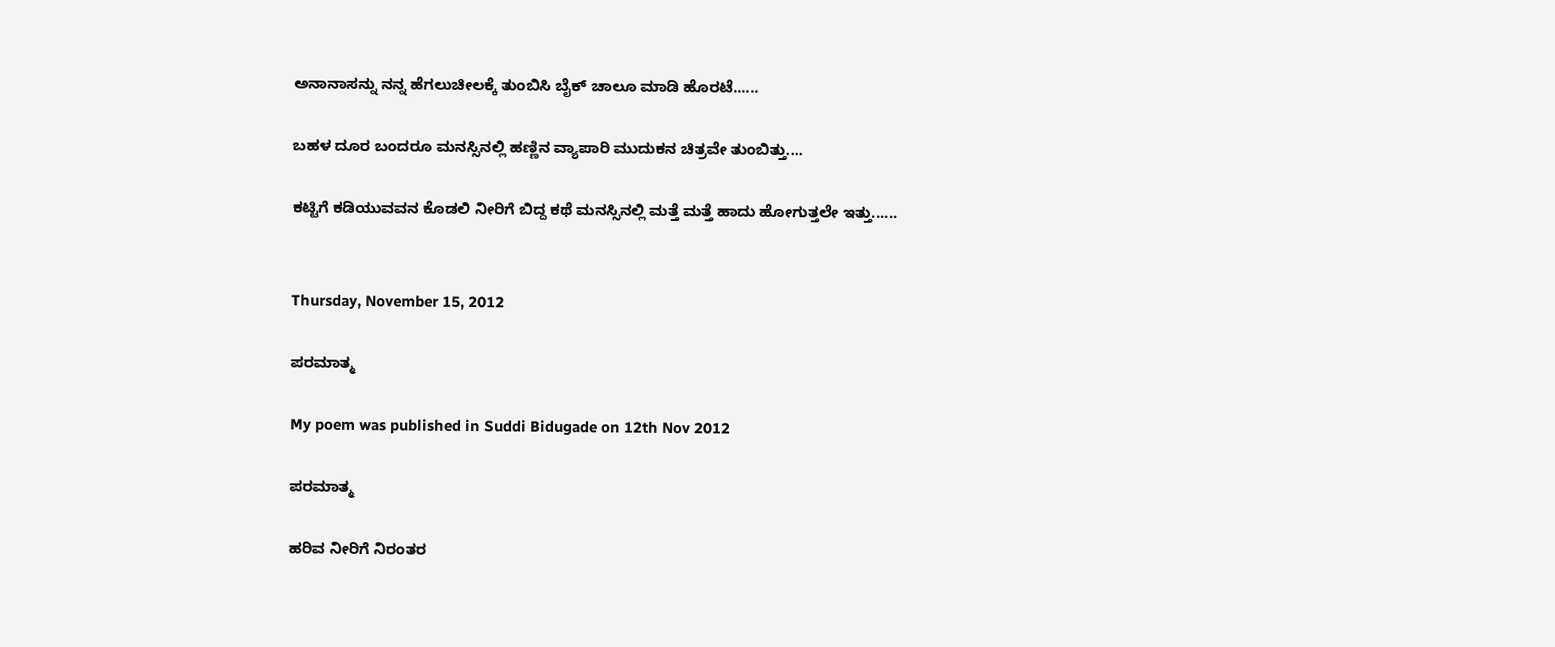ಅನಾನಾಸನ್ನು ನನ್ನ ಹೆಗಲುಚೀಲಕ್ಕೆ ತುಂಬಿಸಿ ಬೈಕ್ ಚಾಲೂ ಮಾಡಿ ಹೊರಟೆ......

ಬಹಳ ದೂರ ಬಂದರೂ ಮನಸ್ಸಿನಲ್ಲಿ ಹಣ್ಣಿನ ವ್ಯಾಪಾರಿ ಮುದುಕನ ಚಿತ್ರವೇ ತುಂಬಿತ್ತು....

ಕಟ್ಟಿಗೆ ಕಡಿಯುವವನ ಕೊಡಲಿ ನೀರಿಗೆ ಬಿದ್ದ ಕಥೆ ಮನಸ್ಸಿನಲ್ಲಿ ಮತ್ತೆ ಮತ್ತೆ ಹಾದು ಹೋಗುತ್ತಲೇ ಇತ್ತು......


Thursday, November 15, 2012

ಪರಮಾತ್ಮ

My poem was published in Suddi Bidugade on 12th Nov 2012

ಪರಮಾತ್ಮ

ಹರಿವ ನೀರಿಗೆ ನಿರಂತರ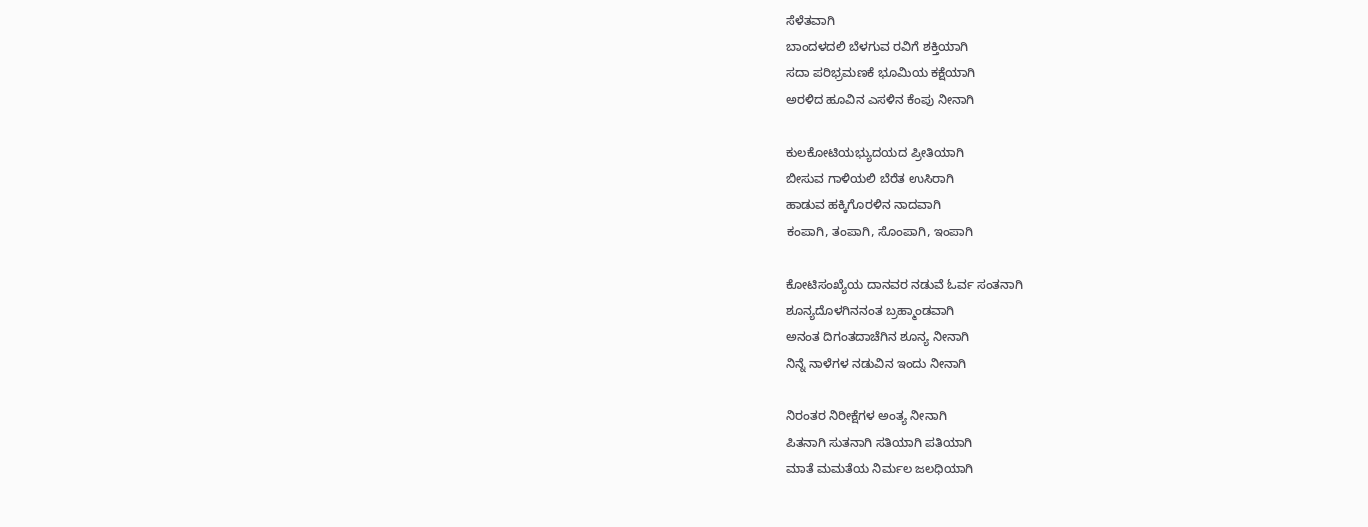ಸೆಳೆತವಾಗಿ
ಬಾಂದಳದಲಿ ಬೆಳಗುವ ರವಿಗೆ ಶಕ್ತಿಯಾಗಿ
ಸದಾ ಪರಿಭ್ರಮಣಕೆ ಭೂಮಿಯ ಕಕ್ಷೆಯಾಗಿ
ಅರಳಿದ ಹೂವಿನ ಎಸಳಿನ ಕೆಂಪು ನೀನಾಗಿ

ಕುಲಕೋಟಿಯಭ್ಯುದಯದ ಪ್ರೀತಿಯಾಗಿ
ಬೀಸುವ ಗಾಳಿಯಲಿ ಬೆರೆತ ಉಸಿರಾಗಿ
ಹಾಡುವ ಹಕ್ಕಿಗೊರಳಿನ ನಾದವಾಗಿ
ಕಂಪಾಗಿ, ತಂಪಾಗಿ, ಸೊಂಪಾಗಿ, ಇಂಪಾಗಿ

ಕೋಟಿಸಂಖ್ಯೆಯ ದಾನವರ ನಡುವೆ ಓರ್ವ ಸಂತನಾಗಿ
ಶೂನ್ಯದೊಳಗಿನನಂತ ಬ್ರಹ್ಮಾಂಡವಾಗಿ
ಅನಂತ ದಿಗಂತದಾಚೆಗಿನ ಶೂನ್ಯ ನೀನಾಗಿ
ನಿನ್ನೆ ನಾಳೆಗಳ ನಡುವಿನ ಇಂದು ನೀನಾಗಿ

ನಿರಂತರ ನಿರೀಕ್ಷೆಗಳ ಅಂತ್ಯ ನೀನಾಗಿ
ಪಿತನಾಗಿ ಸುತನಾಗಿ ಸತಿಯಾಗಿ ಪತಿಯಾಗಿ
ಮಾತೆ ಮಮತೆಯ ನಿರ್ಮಲ ಜಲಧಿಯಾಗಿ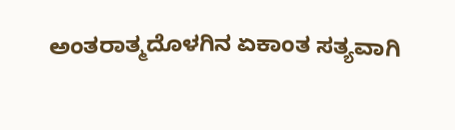ಅಂತರಾತ್ಮದೊಳಗಿನ ಏಕಾಂತ ಸತ್ಯವಾಗಿ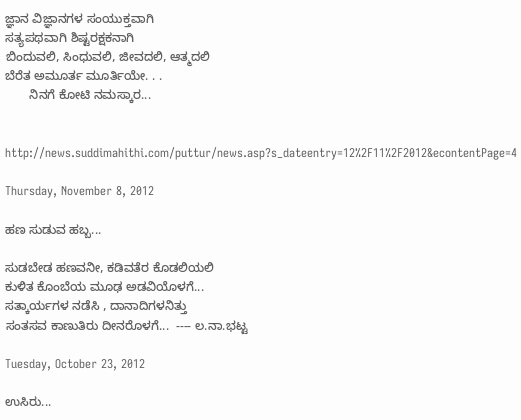ಜ್ಞಾನ ವಿಜ್ಞಾನಗಳ ಸಂಯುಕ್ತವಾಗಿ
ಸತ್ಯಪಥವಾಗಿ ಶಿಷ್ಟರಕ್ಷಕನಾಗಿ
ಬಿಂದುವಲಿ, ಸಿಂಧುವಲಿ, ಜೀವದಲಿ, ಆತ್ಮದಲಿ
ಬೆರೆತ ಅಮೂರ್ತ ಮೂರ್ತಿಯೇ. . .
       ನಿನಗೆ ಕೋಟಿ ನಮಸ್ಕಾರ...


http://news.suddimahithi.com/puttur/news.asp?s_dateentry=12%2F11%2F2012&econtentPage=4

Thursday, November 8, 2012

ಹಣ ಸುಡುವ ಹಬ್ಬ...

ಸುಡಬೇಡ ಹಣವನೀ, ಕಡಿವತೆರ ಕೊಡಲಿಯಲಿ
ಕುಳಿತ ಕೊಂಬೆಯ ಮೂಢ ಅಡವಿಯೊಳಗೆ...
ಸತ್ಕಾರ್ಯಗಳ ನಡೆಸಿ , ದಾನಾದಿಗಳನಿತ್ತು
ಸಂತಸವ ಕಾಣುತಿರು ದೀನರೊಳಗೆ...  ---- ಲ.ನಾ.ಭಟ್ಟ

Tuesday, October 23, 2012

ಉಸಿರು...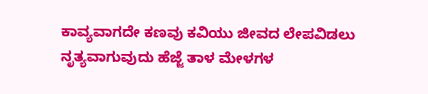ಕಾವ್ಯವಾಗದೇ ಕಣವು ಕವಿಯು ಜೀವದ ಲೇಪವಿಡಲು
ನೃತ್ಯವಾಗುವುದು ಹೆಜ್ಜೆ ತಾಳ ಮೇಳಗಳ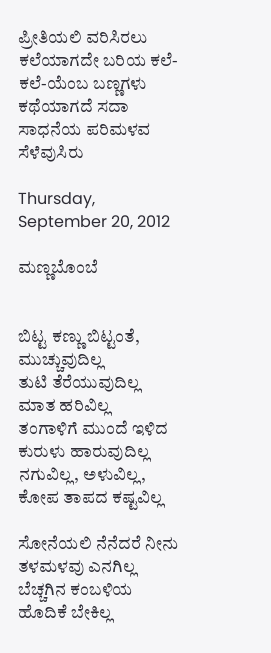ಪ್ರೀತಿಯಲಿ ವರಿಸಿರಲು
ಕಲೆಯಾಗದೇ ಬರಿಯ ಕಲೆ-ಕಲೆ-ಯೆಂಬ ಬಣ್ಣಗಳು
ಕಥೆಯಾಗದೆ ಸದಾ ಸಾಧನೆಯ ಪರಿಮಳವ ಸೆಳೆವುಸಿರು

Thursday, September 20, 2012

ಮಣ್ಣಬೊಂಬೆ


ಬಿಟ್ಟ ಕಣ್ಣು ಬಿಟ್ಟಂತೆ, ಮುಚ್ಚುವುದಿಲ್ಲ
ತುಟಿ ತೆರೆಯುವುದಿಲ್ಲ ಮಾತ ಹರಿವಿಲ್ಲ
ತಂಗಾಳಿಗೆ ಮುಂದೆ ಇಳಿದ ಕುರುಳು ಹಾರುವುದಿಲ್ಲ
ನಗುವಿಲ್ಲ, ಅಳುವಿಲ್ಲ, ಕೋಪ ತಾಪದ ಕಷ್ಟವಿಲ್ಲ

ಸೋನೆಯಲಿ ನೆನೆದರೆ ನೀನು ತಳಮಳವು ಎನಗಿಲ್ಲ
ಬೆಚ್ಚಗಿನ ಕಂಬಳಿಯ ಹೊದಿಕೆ ಬೇಕಿಲ್ಲ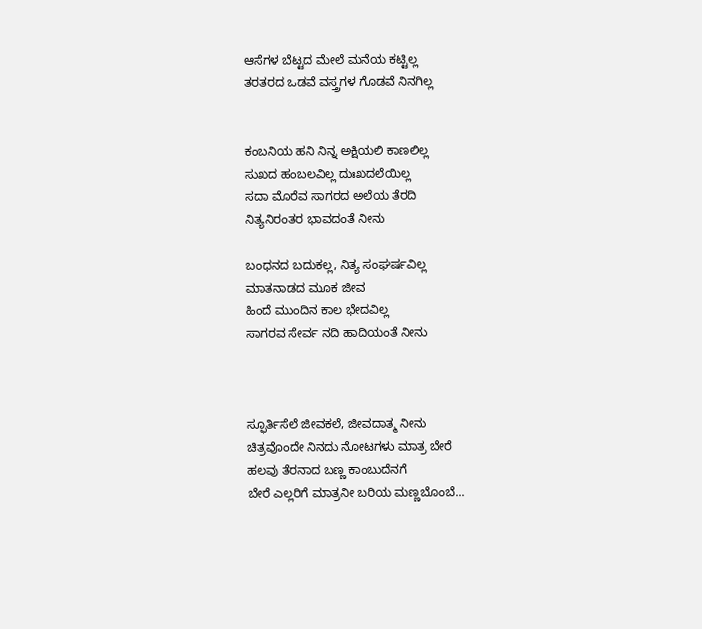ಆಸೆಗಳ ಬೆಟ್ಟದ ಮೇಲೆ ಮನೆಯ ಕಟ್ಟಿಲ್ಲ
ತರತರದ ಒಡವೆ ವಸ್ತ್ರಗಳ ಗೊಡವೆ ನಿನಗಿಲ್ಲ


ಕಂಬನಿಯ ಹನಿ ನಿನ್ನ ಅಕ್ಷಿಯಲಿ ಕಾಣಲಿಲ್ಲ
ಸುಖದ ಹಂಬಲವಿಲ್ಲ ದುಃಖದಲೆಯಿಲ್ಲ
ಸದಾ ಮೊರೆವ ಸಾಗರದ ಅಲೆಯ ತೆರದಿ
ನಿತ್ಯನಿರಂತರ ಭಾವದಂತೆ ನೀನು

ಬಂಧನದ ಬದುಕಲ್ಲ, ನಿತ್ಯ ಸಂಘರ್ಷವಿಲ್ಲ
ಮಾತನಾಡದ ಮೂಕ ಜೀವ
ಹಿಂದೆ ಮುಂದಿನ ಕಾಲ ಭೇದವಿಲ್ಲ
ಸಾಗರವ ಸೇರ್ವ ನದಿ ಹಾದಿಯಂತೆ ನೀನು



ಸ್ಫೂರ್ತಿಸೆಲೆ ಜೀವಕಲೆ, ಜೀವದಾತ್ಮ ನೀನು
ಚಿತ್ರವೊಂದೇ ನಿನದು ನೋಟಗಳು ಮಾತ್ರ ಬೇರೆ
ಹಲವು ತೆರನಾದ ಬಣ್ಣ ಕಾಂಬುದೆನಗೆ
ಬೇರೆ ಎಲ್ಲರಿಗೆ ಮಾತ್ರನೀ ಬರಿಯ ಮಣ್ಣಬೊಂಬೆ...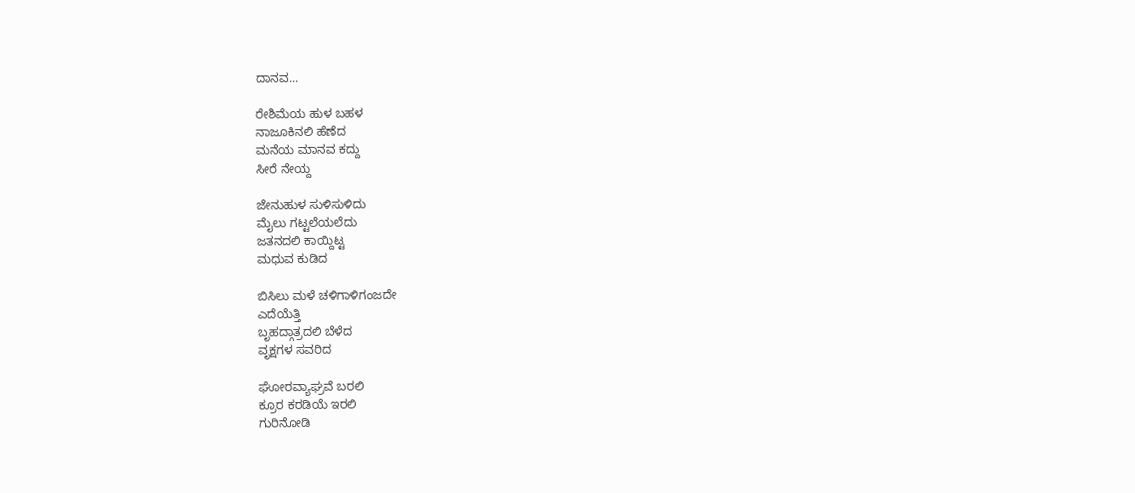ದಾನವ...

ರೇಶಿಮೆಯ ಹುಳ ಬಹಳ
ನಾಜೂಕಿನಲಿ ಹೆಣೆದ
ಮನೆಯ ಮಾನವ ಕದ್ದು
ಸೀರೆ ನೇಯ್ದ

ಜೇನುಹುಳ ಸುಳಿಸುಳಿದು
ಮೈಲು ಗಟ್ಟಲೆಯಲೆದು
ಜತನದಲಿ ಕಾಯ್ದಿಟ್ಟ
ಮಧುವ ಕುಡಿದ

ಬಿಸಿಲು ಮಳೆ ಚಳಿಗಾಳಿಗಂಜದೇ
ಎದೆಯೆತ್ತಿ
ಬೃಹದ್ಗಾತ್ರದಲಿ ಬೆಳೆದ
ವೃಕ್ಷಗಳ ಸವರಿದ

ಘೋರವ್ಯಾಘ್ರವೆ ಬರಲಿ
ಕ್ರೂರ ಕರಡಿಯೆ ಇರಲಿ
ಗುರಿನೋಡಿ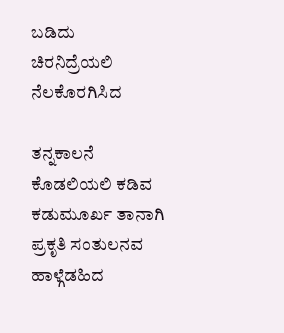ಬಡಿದು
ಚಿರನಿದ್ರೆಯಲಿ ನೆಲಕೊರಗಿಸಿದ

ತನ್ನಕಾಲನೆ ಕೊಡಲಿಯಲಿ ಕಡಿವ
ಕಡುಮೂರ್ಖ ತಾನಾಗಿ
ಪ್ರಕೃತಿ ಸಂತುಲನವ
ಹಾಳ್ಗೆಡಹಿದ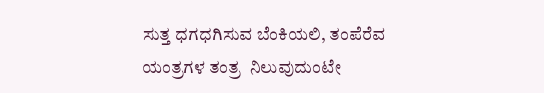ಸುತ್ತ ಧಗಧಗಿಸುವ ಬೆಂಕಿಯಲಿ, ತಂಪೆರೆವ
ಯಂತ್ರಗಳ ತಂತ್ರ  ನಿಲುವುದುಂಟೇ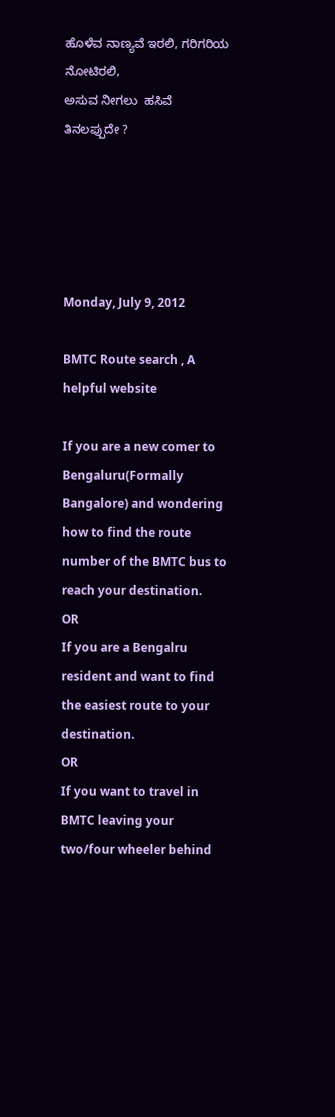ಹೊಳೆವ ನಾಣ್ಯವೆ ಇರಲಿ, ಗರಿಗರಿಯ ನೋಟಿರಲಿ,
ಅಸುವ ನೀಗಲು  ಹಸಿವೆ ತಿನಲಪ್ಪುದೇ ?





Monday, July 9, 2012

BMTC Route search , A helpful website

If you are a new comer to Bengaluru(Formally Bangalore) and wondering how to find the route number of the BMTC bus to reach your destination.
OR
If you are a Bengalru resident and want to find the easiest route to your destination.
OR
If you want to travel in BMTC leaving your two/four wheeler behind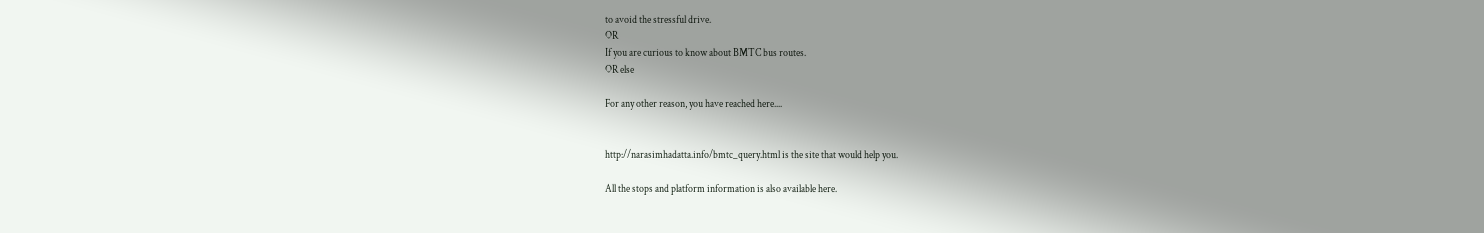to avoid the stressful drive.
OR
If you are curious to know about BMTC bus routes.
OR else

For any other reason, you have reached here....


http://narasimhadatta.info/bmtc_query.html is the site that would help you.

All the stops and platform information is also available here.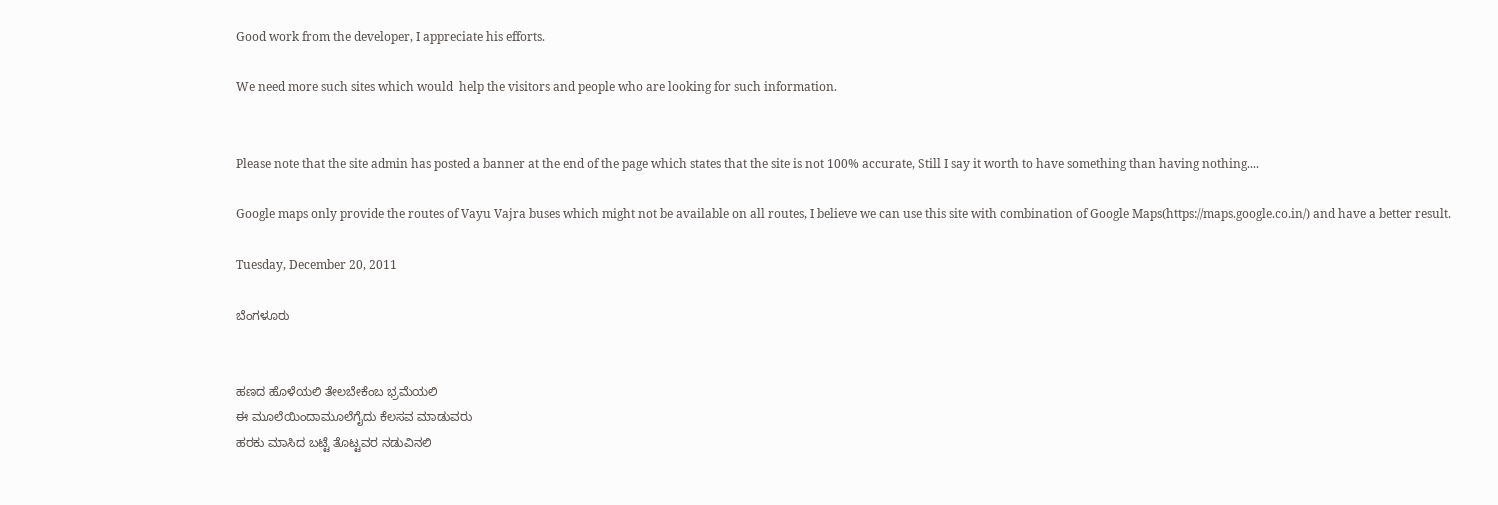Good work from the developer, I appreciate his efforts.

We need more such sites which would  help the visitors and people who are looking for such information.


Please note that the site admin has posted a banner at the end of the page which states that the site is not 100% accurate, Still I say it worth to have something than having nothing....

Google maps only provide the routes of Vayu Vajra buses which might not be available on all routes, I believe we can use this site with combination of Google Maps(https://maps.google.co.in/) and have a better result.

Tuesday, December 20, 2011

ಬೆಂಗಳೂರು


ಹಣದ ಹೊಳೆಯಲಿ ತೇಲಬೇಕೆಂಬ ಭ್ರಮೆಯಲಿ
ಈ ಮೂಲೆಯಿಂದಾಮೂಲೆಗೈದು ಕೆಲಸವ ಮಾಡುವರು
ಹರಕು ಮಾಸಿದ ಬಟ್ಟೆ ತೊಟ್ಟವರ ನಡುವಿನಲಿ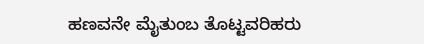ಹಣವನೇ ಮೈತುಂಬ ತೊಟ್ಟವರಿಹರು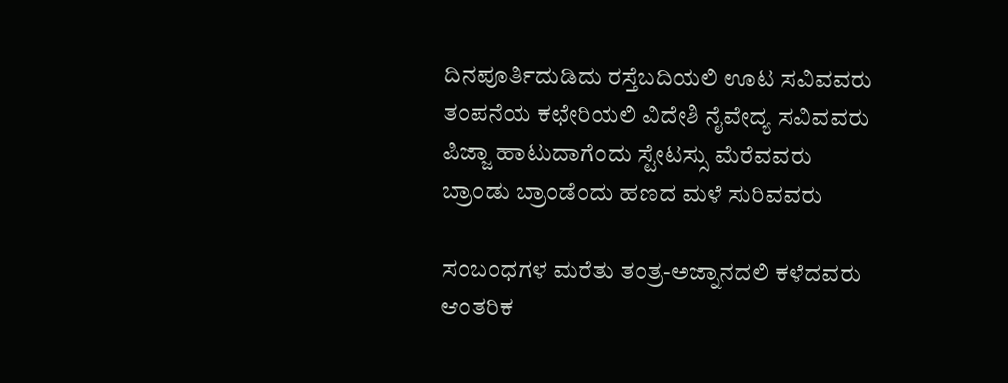ದಿನಪೂರ್ತಿದುಡಿದು ರಸ್ತೆಬದಿಯಲಿ ಊಟ ಸವಿವವರು
ತಂಪನೆಯ ಕಛೇರಿಯಲಿ ವಿದೇಶಿ ನೈವೇದ್ಯ ಸವಿವವರು
ಪಿಜ್ಜಾ ಹಾಟುದಾಗೆಂದು ಸ್ಟೇಟಸ್ಸು ಮೆರೆವವರು
ಬ್ರಾಂಡು ಬ್ರಾಂಡೆಂದು ಹಣದ ಮಳೆ ಸುರಿವವರು

ಸಂಬಂಧಗಳ ಮರೆತು ತಂತ್ರ-ಅಜ್ನಾನದಲಿ ಕಳೆದವರು
ಆಂತರಿಕ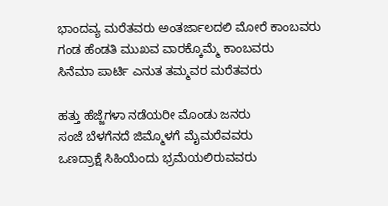ಭಾಂದವ್ಯ ಮರೆತವರು ಅಂತರ್ಜಾಲದಲಿ ಮೋರೆ ಕಾಂಬವರು
ಗಂಡ ಹೆಂಡತಿ ಮುಖವ ವಾರಕ್ಕೊಮ್ಮೆ ಕಾಂಬವರು
ಸಿನೆಮಾ ಪಾರ್ಟಿ ಎನುತ ತಮ್ಮವರ ಮರೆತವರು

ಹತ್ತು ಹೆಜ್ಜೆಗಳಾ ನಡೆಯರೀ ಮೊಂಡು ಜನರು
ಸಂಜೆ ಬೆಳಗೆನದೆ ಜಿಮ್ಮೊಳಗೆ ಮೈಮರೆವವರು
ಒಣದ್ರಾಕ್ಷೆ ಸಿಹಿಯೆಂದು ಭ್ರಮೆಯಲಿರುವವರು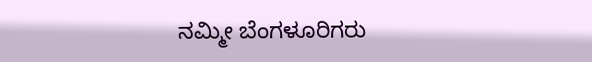ನಮ್ಮೀ ಬೆಂಗಳೂರಿಗರು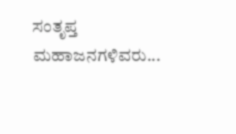ಸಂತೃಪ್ತ ಮಹಾಜನಗಳಿವರು...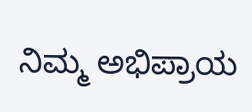ನಿಮ್ಮ ಅಭಿಪ್ರಾಯ